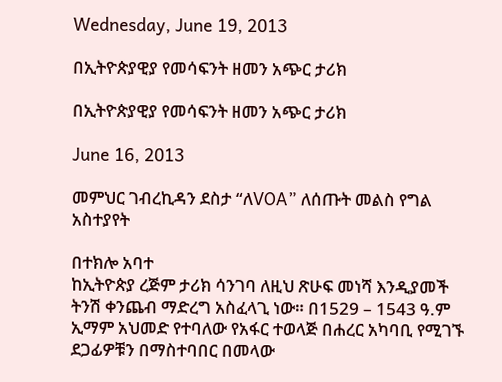Wednesday, June 19, 2013

በኢትዮጵያዊያ የመሳፍንት ዘመን አጭር ታሪክ

በኢትዮጵያዊያ የመሳፍንት ዘመን አጭር ታሪክ

June 16, 2013

መምህር ገብረኪዳን ደስታ “ለVOA” ለሰጡት መልስ የግል አስተያየት

በተክሎ አባተ
ከኢትዮጵያ ረጅም ታሪክ ሳንገባ ለዚህ ጽሁፍ መነሻ እንዲያመች ትንሽ ቀንጨብ ማድረግ አስፈላጊ ነው። በ1529 – 1543 ዓ.ም ኢማም አህመድ የተባለው የአፋር ተወላጅ በሐረር አካባቢ የሚገኙ ደጋፊዎቹን በማስተባበር በመላው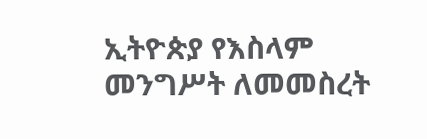ኢትዮጵያ የእስላም መንግሥት ለመመስረት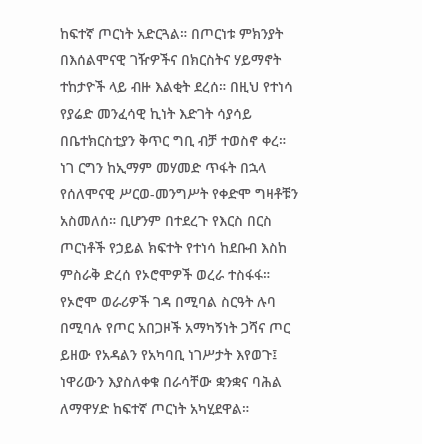ከፍተኛ ጦርነት አድርጓል። በጦርነቱ ምክንያት በእሰልሞናዊ ገዥዎችና በክርስትና ሃይማኖት ተከታዮች ላይ ብዙ እልቂት ደረሰ። በዚህ የተነሳ የያሬድ መንፈሳዊ ኪነት እድገት ሳያሳይ በቤተክርስቲያን ቅጥር ግቢ ብቻ ተወስኖ ቀረ።
ነገ ርግን ከኢማም መሃመድ ጥፋት በኋላ የሰለሞናዊ ሥርወ-መንግሥት የቀድሞ ግዛቶቹን አስመለሰ። ቢሆንም በተደረጉ የእርስ በርስ ጦርነቶች የኃይል ክፍተት የተነሳ ከደቡብ እስከ ምስራቅ ድረሰ የኦሮሞዎች ወረራ ተስፋፋ። የኦሮሞ ወራሪዎች ገዳ በሚባል ስርዓት ሉባ በሚባሉ የጦር አበጋዞች አማካኝነት ጋሻና ጦር ይዘው የአዳልን የአካባቢ ነገሥታት እየወጉ፤ ነዋሪውን እያስለቀቁ በራሳቸው ቋንቋና ባሕል ለማዋሃድ ከፍተኛ ጦርነት አካሂደዋል።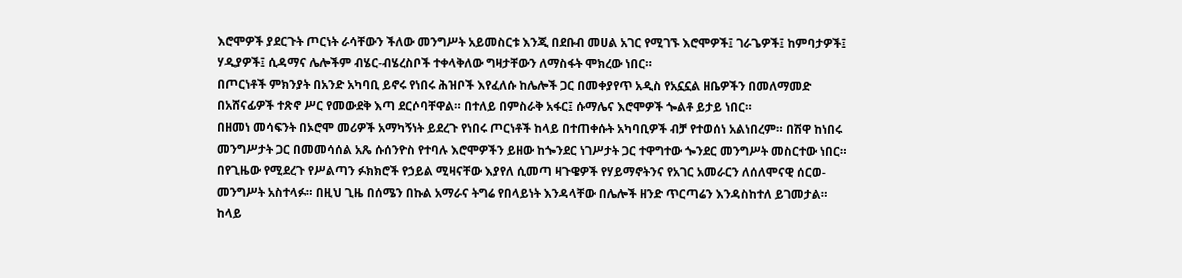እሮሞዎች ያደርጉት ጦርነት ራሳቸውን ችለው መንግሥት አይመስርቱ እንጂ በደቡብ መሀል አገር የሚገኙ እሮሞዎች፤ ገራጌዎች፤ ከምባታዎች፤ ሃዲያዎች፤ ሲዳማና ሌሎችም ብሄር-ብሄረስቦች ተቀላቅለው ግዛታቸውን ለማስፋት ሞክረው ነበር።
በጦርነቶች ምክንያት በአንድ አካባቢ ይኖሩ የነበሩ ሕዝቦች እየፈለሱ ከሌሎች ጋር በመቀያየጥ አዲስ የአኗኗል ዘቤዎችን በመለማመድ በአሸናፊዎች ተጽኖ ሥር የመውደቅ እጣ ደርሶባቸዋል። በተለይ በምስራቅ አፋር፤ ሱማሌና እሮሞዎች ጐልቶ ይታይ ነበር።
በዘመነ መሳፍንት በኦሮሞ መሪዎች አማካኝነት ይደረጉ የነበሩ ጦርነቶች ከላይ በተጠቀሱት አካባቢዎች ብቻ የተወሰነ አልነበረም። በሽዋ ከነበሩ መንግሥታት ጋር በመመሳሰል አጼ ሱሰንዮስ የተባሉ እሮሞዎችን ይዘው ከጐንደር ነገሥታት ጋር ተዋግተው ጐንደር መንግሥት መስርተው ነበር። በየጊዜው የሚደረጉ የሥልጣን ፉክክሮች የኃይል ሚዛናቸው እያየለ ሲመጣ ዛጉዌዎች የሃይማኖትንና የአገር አመራርን ለሰለሞናዊ ሰርወ-መንግሥት አስተላፉ። በዚህ ጊዜ በሰሜን በኩል አማራና ትግሬ የበላይነት እንዳላቸው በሌሎች ዘንድ ጥርጣሬን እንዳስከተለ ይገመታል።
ከላይ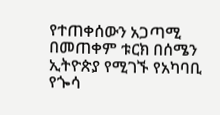የተጠቀሰውን አጋጣሚ በመጠቀም ቱርክ በሰሜን ኢትዮጵያ የሚገኙ የአካባቢ የጐሳ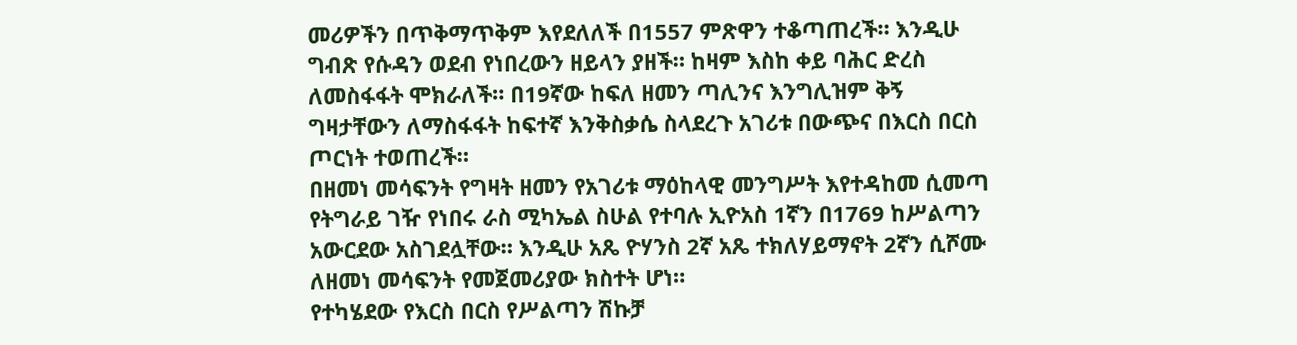መሪዎችን በጥቅማጥቅም እየደለለች በ1557 ምጽዋን ተቆጣጠረች። እንዲሁ ግብጽ የሱዳን ወደብ የነበረውን ዘይላን ያዘች። ከዛም እስከ ቀይ ባሕር ድረስ ለመስፋፋት ሞክራለች። በ19ኛው ከፍለ ዘመን ጣሊንና እንግሊዝም ቅኝ ግዛታቸውን ለማስፋፋት ከፍተኛ እንቅስቃሴ ስላደረጉ አገሪቱ በውጭና በእርስ በርስ ጦርነት ተወጠረች።
በዘመነ መሳፍንት የግዛት ዘመን የአገሪቱ ማዕከላዊ መንግሥት እየተዳከመ ሲመጣ የትግራይ ገዥ የነበሩ ራስ ሚካኤል ስሁል የተባሉ ኢዮአስ 1ኛን በ1769 ከሥልጣን አውርደው አስገደሏቸው። እንዲሁ አጼ ዮሃንስ 2ኛ አጼ ተክለሃይማኖት 2ኛን ሲሾሙ ለዘመነ መሳፍንት የመጀመሪያው ክስተት ሆነ።
የተካሄደው የእርስ በርስ የሥልጣን ሽኩቻ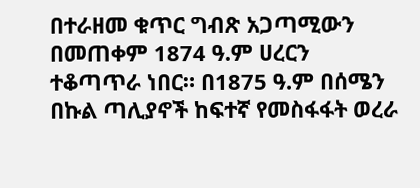በተራዘመ ቁጥር ግብጽ አጋጣሚውን በመጠቀም 1874 ዓ.ም ሀረርን ተቆጣጥራ ነበር። በ1875 ዓ.ም በሰሜን በኩል ጣሊያኖች ከፍተኛ የመስፋፋት ወረራ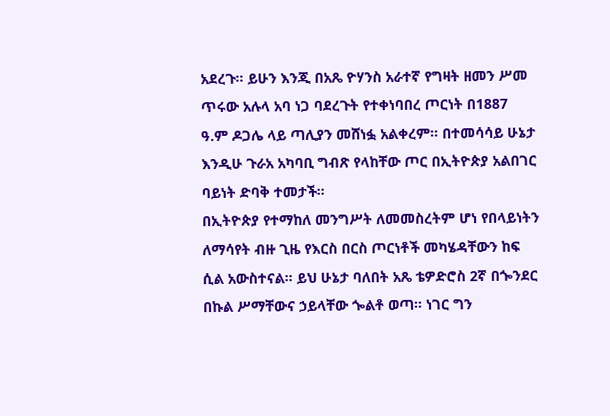አደረጉ። ይሁን እንጂ በአጼ ዮሃንስ አራተኛ የግዛት ዘመን ሥመ ጥሩው አሉላ አባ ነጋ ባደረጉት የተቀነባበረ ጦርነት በ1887 ዓ.ም ዶጋሌ ላይ ጣሊያን መሸነፏ አልቀረም። በተመሳሳይ ሁኔታ እንዲሁ ጉራአ አካባቢ ግብጽ የላከቸው ጦር በኢትዮጵያ አልበገር ባይነት ድባቅ ተመታች።
በኢትዮጵያ የተማከለ መንግሥት ለመመስረትም ሆነ የበላይነትን ለማሳየት ብዙ ጊዜ የእርስ በርስ ጦርነቶች መካሄዳቸውን ከፍ ሲል አውስተናል። ይህ ሁኔታ ባለበት አጼ ቴዎድሮስ 2ኛ በጐንደር በኩል ሥማቸውና ኃይላቸው ጐልቶ ወጣ። ነገር ግን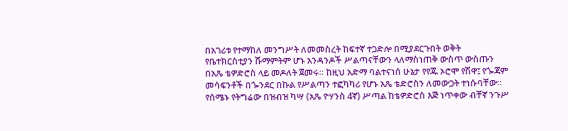በአገሪቱ የተማከለ መንግሥት ለመመስረት ከፍተኛ ተጋድሎ በሚያደርጉበት ወቅት የቤተክርስቲያን ሹማምትም ሆኑ አንዳንዶች ሥልጣናቸውን ላለማስነጠቅ ውስጥ ውስጡን በአጼ ቴዎድሮስ ላይ መዶለት ጀመሩ። ከዚህ አድማ ባልተናነሰ ሁኔታ የየጁ ኦሮሞ የሽዋ፤ የጐጃም መሳፍንቶች በጐንደር በኩል የሥልጣን ተፎካካሪ የሆኑ አጼ ቴድሮስን ለመውጋት ተነሱባቸው።
የሰሜኑ የትግሬው በዝብዝ ካሣ (አጼ ዮሃንስ 4ኛ) ሥጣል ከቴዎድሮስ እጅ ነጥቀው ብቸኛ ንጉሥ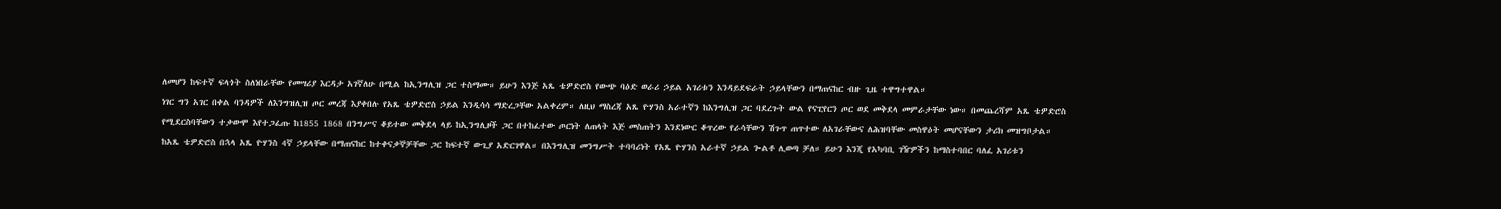ለመሆን ከፍተኛ ፍላጎት ስለነበራቸው የመሣሪያ እርዳታ አገኛለሁ በሚል ከኢንግሊዝ ጋር ተስማሙ። ይሁን እንጅ አጼ ቴዎድሮስ የውጭ ባዕድ ወራሪ ኃይል አገሪቱን እንዳይደፍራት ኃይላቸውን በማጠናከር ብዙ ጊዜ ተዋግተዋል።
ነገር ግን አገር በቀል ባንዳዎች ለእንግዝሊዝ ጦር መረጃ እያቀበሉ የአጼ ቴዎድሮስ ኃይል እንዲሳሳ ማድረጋቸው አልቀረም። ለዚህ ማስረጃ አጼ ዮሃንስ አራተኛን ከእንግሊዝ ጋር ባደረጉት ውል የናፒየርን ጦር ወደ መቅደላ መምራታቸው ነው። በመጨረሻም አጼ ቴዎድሮስ የሚደርስባቸውን ተቃውሞ እየተጋፈጡ ከ1855 1868 በንግሥና ቆይተው መቅደላ ላይ ከኢንግሊዞች ጋር በተከፈተው ጦርነት ለጠላት እጅ መስጠትን እንደነውር ቆጥረው የራሳቸውን ሽጉጥ ጠጥተው ለአገራቸውና ለሕዝባቸው መስዋዕት መሆናቸውን ታሪክ መዝግቦታል።
ከአጼ ቴዎድሮስ በኋላ አጼ ዮሃንስ 4ኛ ኃይላቸው በማጠናከር ከተቀናቃኞቻቸው ጋር ከፍተኛ ውጊያ አድርገዋል። በእንግሊዝ መንግሥት ተባባሪነት የአጼ ዮሃንስ አራተኛ ኃይል ጐልቶ ሊወጣ ቻለ። ይሁን እንጂ የአካባቢ ገዥዎችን ከማስተባበር ባለፈ አገሪቱን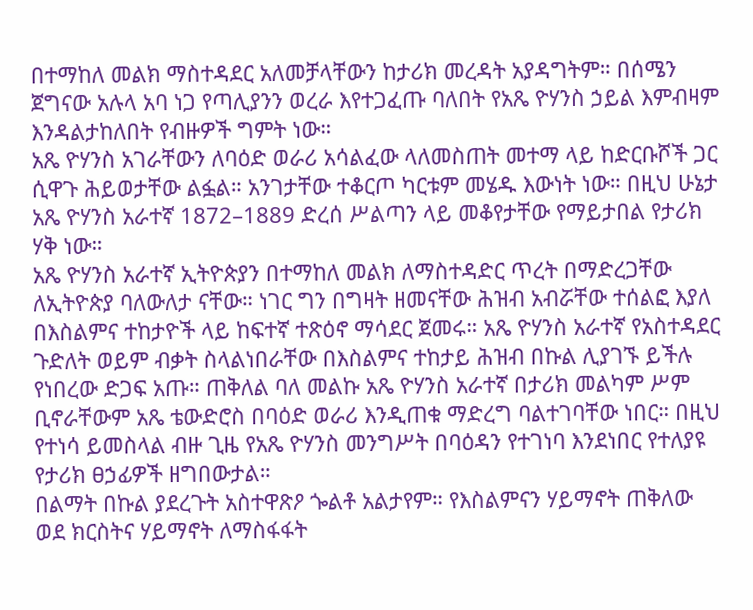በተማከለ መልክ ማስተዳደር አለመቻላቸውን ከታሪክ መረዳት አያዳግትም። በሰሜን ጀግናው አሉላ አባ ነጋ የጣሊያንን ወረራ እየተጋፈጡ ባለበት የአጼ ዮሃንስ ኃይል እምብዛም እንዳልታከለበት የብዙዎች ግምት ነው።
አጼ ዮሃንስ አገራቸውን ለባዕድ ወራሪ አሳልፈው ላለመስጠት መተማ ላይ ከድርቡሾች ጋር ሲዋጉ ሕይወታቸው ልፏል። አንገታቸው ተቆርጦ ካርቱም መሄዱ እውነት ነው። በዚህ ሁኔታ አጼ ዮሃንስ አራተኛ 1872–1889 ድረሰ ሥልጣን ላይ መቆየታቸው የማይታበል የታሪክ ሃቅ ነው።
አጼ ዮሃንስ አራተኛ ኢትዮጵያን በተማከለ መልክ ለማስተዳድር ጥረት በማድረጋቸው ለኢትዮጵያ ባለውለታ ናቸው። ነገር ግን በግዛት ዘመናቸው ሕዝብ አብሯቸው ተሰልፎ እያለ በእስልምና ተከታዮች ላይ ከፍተኛ ተጽዕኖ ማሳደር ጀመሩ። አጼ ዮሃንስ አራተኛ የአስተዳደር ጉድለት ወይም ብቃት ስላልነበራቸው በእስልምና ተከታይ ሕዝብ በኩል ሊያገኙ ይችሉ የነበረው ድጋፍ አጡ። ጠቅለል ባለ መልኩ አጼ ዮሃንስ አራተኛ በታሪክ መልካም ሥም ቢኖራቸውም አጼ ቴውድሮስ በባዕድ ወራሪ እንዲጠቁ ማድረግ ባልተገባቸው ነበር። በዚህ የተነሳ ይመስላል ብዙ ጊዜ የአጼ ዮሃንስ መንግሥት በባዕዳን የተገነባ እንደነበር የተለያዩ የታሪክ ፀኃፊዎች ዘግበውታል።
በልማት በኩል ያደረጉት አስተዋጽዖ ጐልቶ አልታየም። የእስልምናን ሃይማኖት ጠቅለው ወደ ክርስትና ሃይማኖት ለማስፋፋት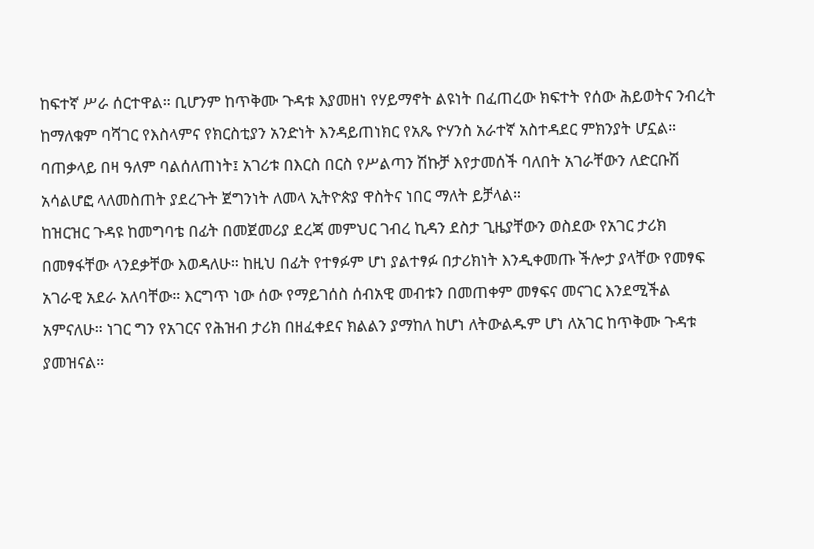ከፍተኛ ሥራ ሰርተዋል። ቢሆንም ከጥቅሙ ጉዳቱ እያመዘነ የሃይማኖት ልዩነት በፈጠረው ክፍተት የሰው ሕይወትና ንብረት ከማለቁም ባሻገር የእስላምና የክርስቲያን አንድነት እንዳይጠነክር የአጼ ዮሃንስ አራተኛ አስተዳደር ምክንያት ሆኗል።
ባጠቃላይ በዛ ዓለም ባልሰለጠነት፤ አገሪቱ በእርስ በርስ የሥልጣን ሽኩቻ እየታመሰች ባለበት አገራቸውን ለድርቡሽ አሳልሆፎ ላለመስጠት ያደረጉት ጀግንነት ለመላ ኢትዮጵያ ዋስትና ነበር ማለት ይቻላል።
ከዝርዝር ጉዳዩ ከመግባቴ በፊት በመጀመሪያ ደረጃ መምህር ገብረ ኪዳን ደስታ ጊዜያቸውን ወስደው የአገር ታሪክ በመፃፋቸው ላንደቃቸው እወዳለሁ። ከዚህ በፊት የተፃፉም ሆነ ያልተፃፉ በታሪክነት እንዲቀመጡ ችሎታ ያላቸው የመፃፍ አገራዊ አደራ አለባቸው። እርግጥ ነው ሰው የማይገሰስ ሰብአዊ መብቱን በመጠቀም መፃፍና መናገር እንደሚችል አምናለሁ። ነገር ግን የአገርና የሕዝብ ታሪክ በዘፈቀደና ክልልን ያማከለ ከሆነ ለትውልዱም ሆነ ለአገር ከጥቅሙ ጉዳቱ ያመዝናል።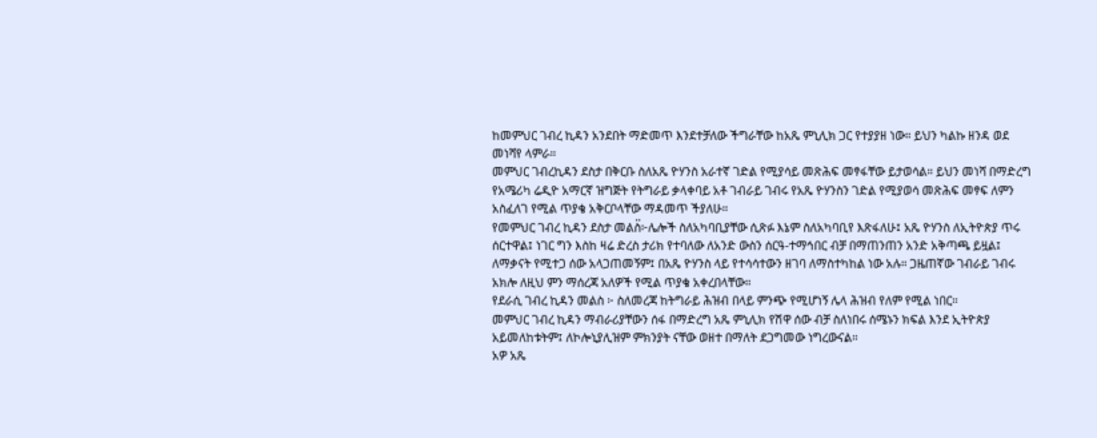ከመምህር ገብረ ኪዳን አንደበት ማድመጥ እንደተቻለው ችግራቸው ከአጼ ምኒሊክ ጋር የተያያዘ ነው። ይህን ካልኩ ዘንዳ ወደ መነሻየ ላምራ።
መምህር ገብረኪዳን ደስታ በቅርቡ ስለአጼ ዮሃንስ አራተኛ ገድል የሚያሳይ መጽሕፍ መፃፋቸው ይታወሳል። ይህን መነሻ በማድረግ የአሜሪካ ሬዲዮ አማርኛ ዝግጅት የትግራይ ቃላቀባይ አቶ ገብራይ ገብሩ የአጼ ዮሃንስን ገድል የሚያወሳ መጽሕፍ መፃፍ ለምን አስፈለገ የሚል ጥያቄ አቅርቦላቸው ማዳመጥ ችያለሁ።
የመምህር ገብረ ኪዳን ደስታ መልስ፟፦ሌሎች ስለአካባቢያቸው ሲጽፉ እኔም ስለአካባቢየ እጽፋለሁ፤ አጼ ዮሃንስ ለኢትዮጵያ ጥሩ ሰርተዋል፤ ነገር ግን እስከ ዛሬ ድረስ ታሪክ የተባለው ለአንድ ውስን ሰርዓ-ተማኅበር ብቻ በማጠንጠን አንድ አቅጣጫ ይዟል፤ ለማቃናት የሚተጋ ሰው አላጋጠመኝም፤ በአጼ ዮሃንስ ላይ የተሳሳተውን ዘገባ ለማስተካከል ነው አሉ። ጋዜጠኛው ገብራይ ገብሩ አክሎ ለዚህ ምን ማሰረጃ አለዎች የሚል ጥያቄ አቀረበላቸው።
የደራሲ ገብረ ኪዳን መልስ ፦ ስለመረጃ ከትግራይ ሕዝብ በላይ ምንጭ የሚሆነኝ ሌላ ሕዝብ የለም የሚል ነበር።
መምህር ገብረ ኪዳን ማብራሪያቸውን ሰፋ በማድረግ አጼ ምኒሊክ የሽዋ ሰው ብቻ ስለነበሩ ሰሜኑን ክፍል እንደ ኢትዮጵያ አይመለከቱትም፤ ለኮሎኒያሊዝም ምክንያት ናቸው ወዘተ በማለት ደጋግመው ነግረውናል።
አዎ አጼ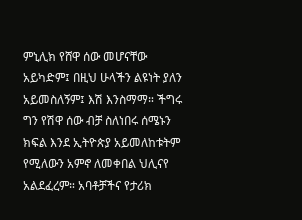ምኒሊክ የሸዋ ሰው መሆናቸው አይካድም፤ በዚህ ሁላችን ልዩነት ያለን አይመስለኝም፤ እሽ እንስማማ። ችግሩ ግን የሽዋ ሰው ብቻ ስለነበሩ ሰሜኑን ክፍል እንደ ኢትዮጵያ አይመለከቱትም የሚለውን አምኖ ለመቀበል ህሊናየ አልደፈረም። አባቶቻችና የታሪክ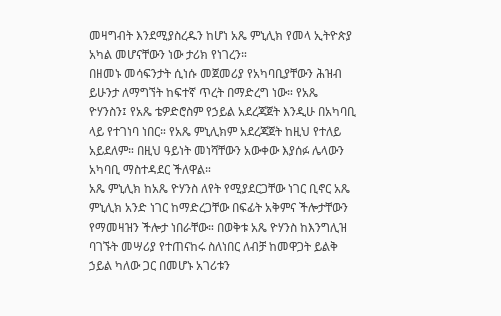መዛግብት እንደሚያስረዱን ከሆነ አጼ ምኒሊክ የመላ ኢትዮጵያ አካል መሆናቸውን ነው ታሪክ የነገረን።
በዘመኑ መሳፍንታት ሲነሱ መጀመሪያ የአካባቢያቸውን ሕዝብ ይሁንታ ለማግኘት ከፍተኛ ጥረት በማድረግ ነው። የአጼ ዮሃንስን፤ የአጼ ቴዎድሮስም የኃይል አደረጃጀት እንዲሁ በአካባቢ ላይ የተገነባ ነበር። የአጼ ምኒሊክም አደረጃጀት ከዚህ የተለይ አይደለም። በዚህ ዓይነት መነሻቸውን አውቀው እያሰፉ ሌላውን አካባቢ ማስተዳደር ችለዋል።
አጼ ምኒሊክ ከአጼ ዮሃንስ ለየት የሚያደርጋቸው ነገር ቢኖር አጼ ምኒሊክ አንድ ነገር ከማድረጋቸው በፍፊት አቅምና ችሎታቸውን የማመዛዝን ችሎታ ነበራቸው። በወቅቱ አጼ ዮሃንስ ከእንግሊዝ ባገኙት መሣሪያ የተጠናከሩ ስለነበር ለብቻ ከመዋጋት ይልቅ ኃይል ካለው ጋር በመሆኑ አገሪቱን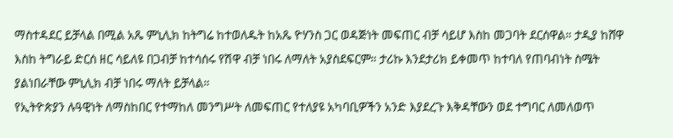ማስተዳደር ይቻላል በሚል አጼ ምኒሊክ ከትግሬ ከተወለዱት ከአጼ ዮሃንስ ጋር ወዳጅነት መፍጠር ብቻ ሳይሆ እስከ መጋባት ደርሰዋል። ታዲያ ከሸዋ እስከ ትግራይ ድርሰ ዘር ሳይለዩ በጋብቻ ከተሳሰሩ የሽዋ ብቻ ነበሩ ለማለት አያስደፍርም። ታሪኩ እንደታሪክ ይቀመጥ ከተባለ የጠባብነት ስሜት ያልነበራቸው ምኒሊክ ብቻ ነበሩ ማለት ይቻላል።
የኢትዮጵያን ሉዓዊነት ለማስከበር የተማከለ መንግሥት ለመፍጠር የተለያዩ አካባቢዎችን አንድ እያደረጉ እቅዳቸውን ወደ ተግባር ለመለወጥ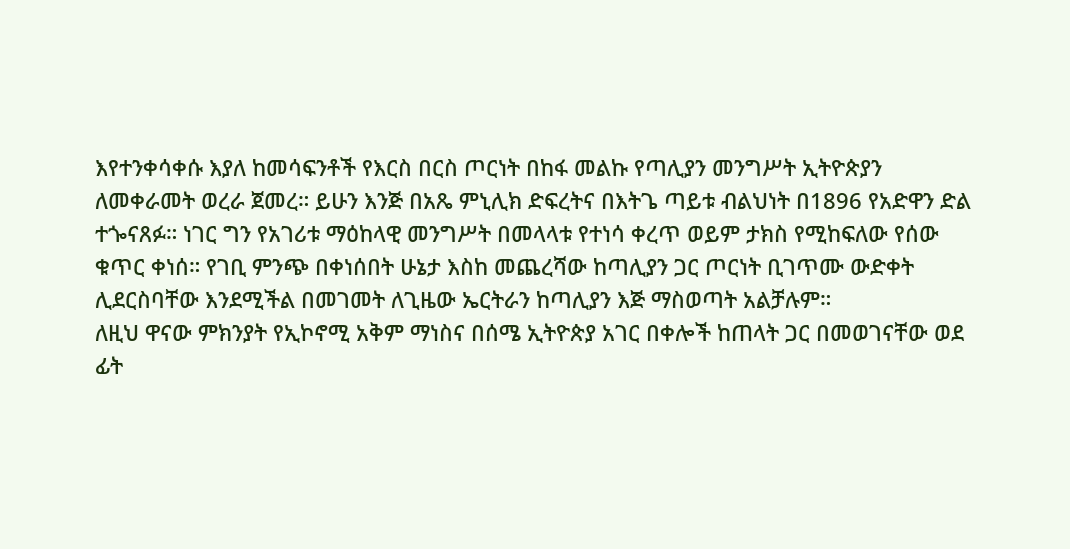እየተንቀሳቀሱ እያለ ከመሳፍንቶች የእርስ በርስ ጦርነት በከፋ መልኩ የጣሊያን መንግሥት ኢትዮጵያን ለመቀራመት ወረራ ጀመረ። ይሁን እንጅ በአጼ ምኒሊክ ድፍረትና በእትጌ ጣይቱ ብልህነት በ1896 የአድዋን ድል ተጐናጸፉ። ነገር ግን የአገሪቱ ማዕከላዊ መንግሥት በመላላቱ የተነሳ ቀረጥ ወይም ታክስ የሚከፍለው የሰው ቁጥር ቀነሰ። የገቢ ምንጭ በቀነሰበት ሁኔታ እስከ መጨረሻው ከጣሊያን ጋር ጦርነት ቢገጥሙ ውድቀት ሊደርስባቸው እንደሚችል በመገመት ለጊዜው ኤርትራን ከጣሊያን እጅ ማስወጣት አልቻሉም።
ለዚህ ዋናው ምክንያት የኢኮኖሚ አቅም ማነስና በሰሜ ኢትዮጵያ አገር በቀሎች ከጠላት ጋር በመወገናቸው ወደ ፊት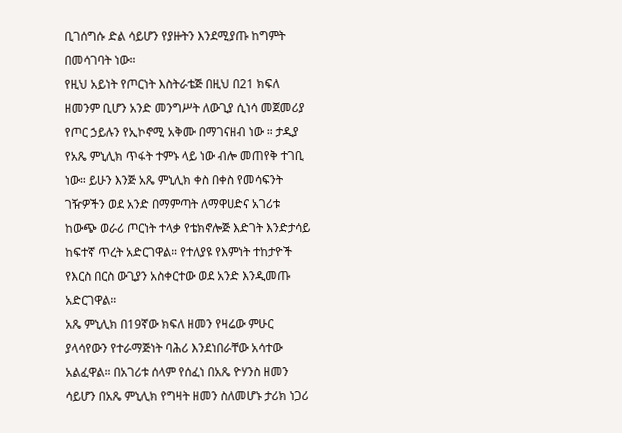ቢገሰግሱ ድል ሳይሆን የያዙትን እንደሚያጡ ከግምት በመሳገባት ነው።
የዚህ አይነት የጦርነት እስትራቴጅ በዚህ በ21 ክፍለ ዘመንም ቢሆን አንድ መንግሥት ለውጊያ ሲነሳ መጀመሪያ የጦር ኃይሉን የኢኮኖሚ አቅሙ በማገናዘብ ነው ። ታዲያ የአጼ ምኒሊክ ጥፋት ተምኑ ላይ ነው ብሎ መጠየቅ ተገቢ ነው። ይሁን እንጅ አጼ ምኒሊክ ቀስ በቀስ የመሳፍንት ገዥዎችን ወደ አንድ በማምጣት ለማዋሀድና አገሪቱ ከውጭ ወራሪ ጦርነት ተላቃ የቴክኖሎጅ እድገት እንድታሳይ ከፍተኛ ጥረት አድርገዋል። የተለያዩ የእምነት ተከታዮች የእርስ በርስ ውጊያን አስቀርተው ወደ አንድ እንዲመጡ አድርገዋል።
አጼ ምኒሊክ በ19ኛው ክፍለ ዘመን የዛሬው ምሁር ያላሳየውን የተራማጅነት ባሕሪ እንደነበራቸው አሳተው አልፈዋል። በአገሪቱ ሰላም የሰፈነ በአጼ ዮሃንስ ዘመን ሳይሆን በአጼ ምኒሊክ የግዛት ዘመን ስለመሆኑ ታሪክ ነጋሪ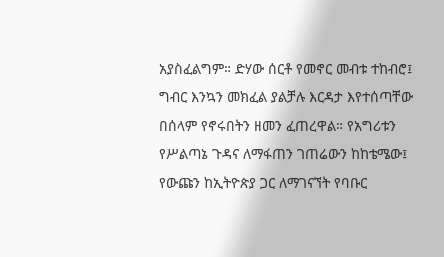አያስፈልግም። ድሃው ሰርቶ የመኖር መብቱ ተከብሮ፤ ግብር እንኳን መክፈል ያልቻሉ እርዳታ እየተሰጣቸው በሰላም የኖሩበትን ዘመን ፈጠረዋል። የአግሪቱን የሥልጣኔ ጉዳና ለማፋጠን ገጠሬውን ከከቴሜው፤ የውጩን ከኢትዮጵያ ጋር ለማገናኘት የባቡር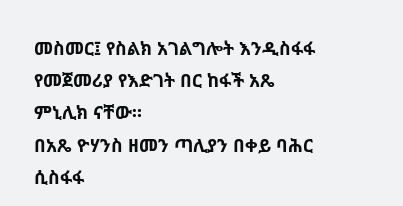መስመር፤ የስልክ አገልግሎት እንዲስፋፋ የመጀመሪያ የእድገት በር ከፋች አጼ ምኒሊክ ናቸው።
በአጼ ዮሃንስ ዘመን ጣሊያን በቀይ ባሕር ሲስፋፋ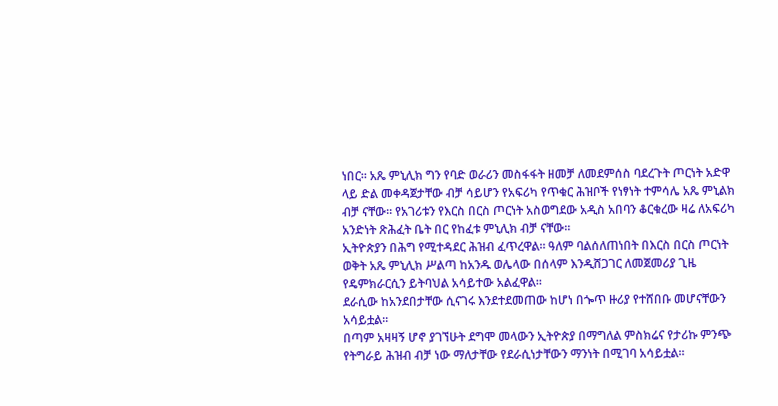ነበር። አጼ ምኒሊክ ግን የባድ ወራሪን መስፋፋት ዘመቻ ለመደምሰስ ባደረጉት ጦርነት አድዋ ላይ ድል መቀዳጀታቸው ብቻ ሳይሆን የአፍሪካ የጥቁር ሕዝቦች የነፃነት ተምሳሌ አጼ ምኒልክ ብቻ ናቸው። የአገሪቱን የእርስ በርስ ጦርነት አስወግደው አዲስ አበባን ቆርቁረው ዛሬ ለአፍሪካ አንድነት ጽሕፈት ቤት በር የከፈቱ ምኒሊክ ብቻ ናቸው።
ኢትዮጵያን በሕግ የሚተዳደር ሕዝብ ፈጥረዋል። ዓለም ባልሰለጠነበት በእርስ በርስ ጦርነት ወቅት አጼ ምኒሊክ ሥልጣ ከአንዱ ወሌላው በሰላም እንዲሸጋገር ለመጀመሪያ ጊዜ የዴምክራርሲን ይትባህል አሳይተው አልፈዋል።
ደራሲው ከአንደበታቸው ሲናገሩ እንደተደመጠው ከሆነ በጐጥ ዙሪያ የተሸበቡ መሆናቸውን አሳይቷል።
በጣም አዛዛኝ ሆኖ ያገኘሁት ደግሞ መላውን ኢትዮጵያ በማግለል ምስክሬና የታሪኩ ምንጭ የትግራይ ሕዝብ ብቻ ነው ማለታቸው የደራሲነታቸውን ማንነት በሚገባ አሳይቷል።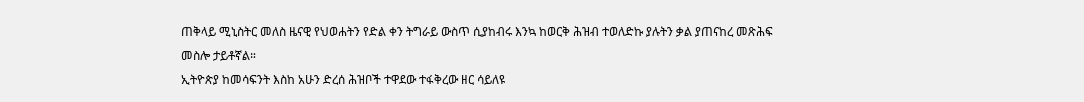ጠቅላይ ሚኒስትር መለስ ዜናዊ የህወሐትን የድል ቀን ትግራይ ውስጥ ሲያከብሩ እንኳ ከወርቅ ሕዝብ ተወለድኩ ያሉትን ቃል ያጠናከረ መጽሕፍ መስሎ ታይቶኛል።
ኢትዮጵያ ከመሳፍንት እስከ አሁን ድረሰ ሕዝቦች ተዋደው ተፋቅረው ዘር ሳይለዩ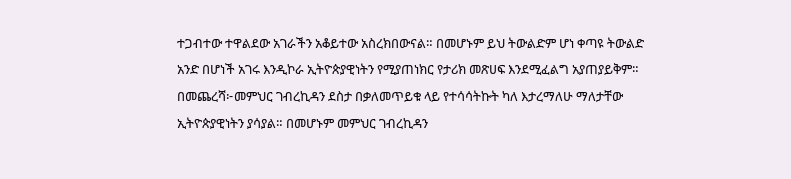ተጋብተው ተዋልደው አገራችን አቆይተው አስረክበውናል። በመሆኑም ይህ ትውልድም ሆነ ቀጣዩ ትውልድ አንድ በሆነች አገሩ እንዲኮራ ኢትዮጵያዊነትን የሚያጠነክር የታሪክ መጽሀፍ እንደሚፈልግ አያጠያይቅም።
በመጨረሻ፦መምህር ገብረኪዳን ደስታ በቃለመጥይቁ ላይ የተሳሳትኩት ካለ እታረማለሁ ማለታቸው ኢትዮጵያዊነትን ያሳያል። በመሆኑም መምህር ገብረኪዳን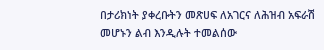በታሪክነት ያቀረቡትን መጽሀፍ ለአገርና ለሕዝብ አፍራሽ መሆኑን ልብ እንዲሉት ተመልሰው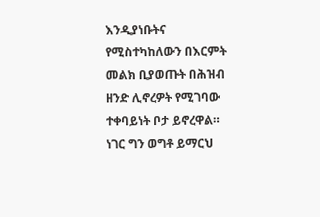እንዲያነቡትና የሚስተካከለውን በእርምት መልክ ቢያወጡት በሕዝብ ዘንድ ሊኖረዎት የሚገባው ተቀባይነት ቦታ ይኖረዋል። ነገር ግን ወግቶ ይማርህ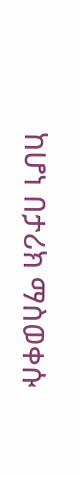ከሆነ በታሪክ ማስወቀሱ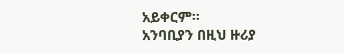አይቀርም።
አንባቢያን በዚህ ዙሪያ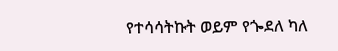የተሳሳትኩት ወይም የጐደለ ካለ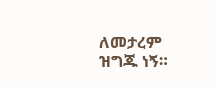ለመታረም ዝግጁ ነኝ።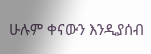ሁሉም ቀናውን እንዲያሰብ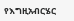የእግዚአብርሄር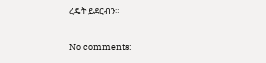ረዴት ይደርብን።

No comments: